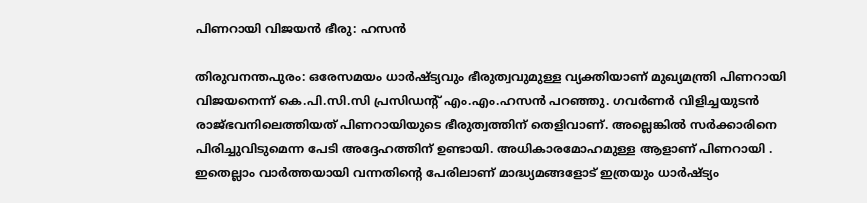പിണറായി വിജയന്‍ ഭീരു: ഹസന്‍

തിരുവനന്തപുരം: ഒരേസമയം ധാര്‍ഷ്ട്യവും ഭീരുത്വവുമുള്ള വ്യക്തിയാണ് മുഖ്യമന്ത്രി പിണറായി വിജയനെന്ന് കെ.പി.സി.സി പ്രസിഡന്റ് എം.എം.ഹസന്‍ പറഞ്ഞു. ഗവര്‍ണര്‍ വിളിച്ചയുടന്‍ രാജ്ഭവനിലെത്തിയത് പിണറായിയുടെ ഭീരുത്വത്തിന് തെളിവാണ്. അല്ലെങ്കില്‍ സര്‍ക്കാരിനെ പിരിച്ചുവിടുമെന്ന പേടി അദ്ദേഹത്തിന് ഉണ്ടായി. അധികാരമോഹമുള്ള ആളാണ് പിണറായി . ഇതെല്ലാം വാര്‍ത്തയായി വന്നതിന്റെ പേരിലാണ് മാദ്ധ്യമങ്ങളോട് ഇത്രയും ധാര്‍ഷ്ട്യം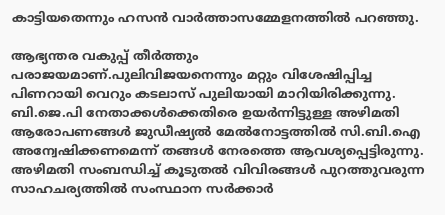കാട്ടിയതെന്നും ഹസന്‍ വാര്‍ത്താസമ്മേളനത്തില്‍ പറഞ്ഞു.

ആഭ്യന്തര വകുപ്പ് തീര്‍ത്തും പരാജയമാണ്.പുലിവിജയനെന്നും മറ്റും വിശേഷിപ്പിച്ച പിണറായി വെറും കടലാസ് പുലിയായി മാറിയിരിക്കുന്നു. ബി.ജെ.പി നേതാക്കള്‍ക്കെതിരെ ഉയര്‍ന്നിട്ടുള്ള അഴിമതി ആരോപണങ്ങള്‍ ജുഡീഷ്യല്‍ മേല്‍നോട്ടത്തില്‍ സി.ബി.ഐ അന്വേഷിക്കണമെന്ന് തങ്ങള്‍ നേരത്തെ ആവശ്യപ്പെട്ടിരുന്നു. അഴിമതി സംബന്ധിച്ച് കൂടുതല്‍ വിവിരങ്ങള്‍ പുറത്തുവരുന്ന സാഹചര്യത്തില്‍ സംസ്ഥാന സര്‍ക്കാര്‍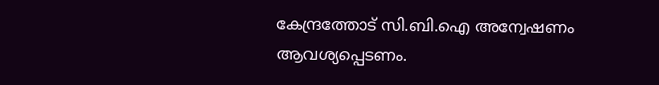കേന്ദ്രത്തോട് സി.ബി.ഐ അന്വേഷണം ആവശ്യപ്പെടണം.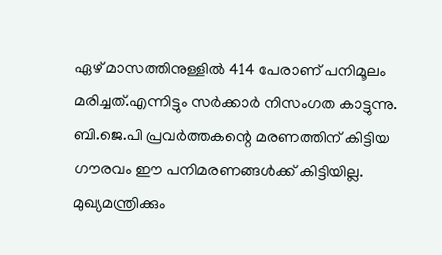ഏഴ് മാസത്തിനുള്ളില്‍ 414 പേരാണ് പനിമൂലം മരിച്ചത്.എന്നിട്ടും സര്‍ക്കാര്‍ നിസംഗത കാട്ടുന്നു. ബി.ജെ.പി പ്രവര്‍ത്തകന്റെ മരണത്തിന് കിട്ടിയ ഗൗരവം ഈ പനിമരണങ്ങള്‍ക്ക് കിട്ടിയില്ല. മുഖ്യമന്ത്രിക്കും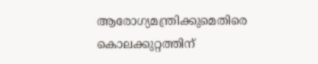ആരോഗ്യമന്ത്രിക്കുമെതിരെ കൊലക്കുറ്റത്തിന്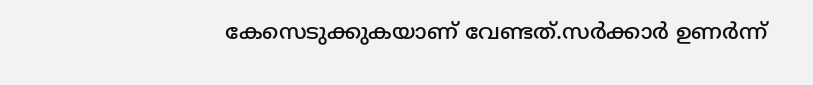കേസെടുക്കുകയാണ് വേണ്ടത്.സര്‍ക്കാര്‍ ഉണര്‍ന്ന്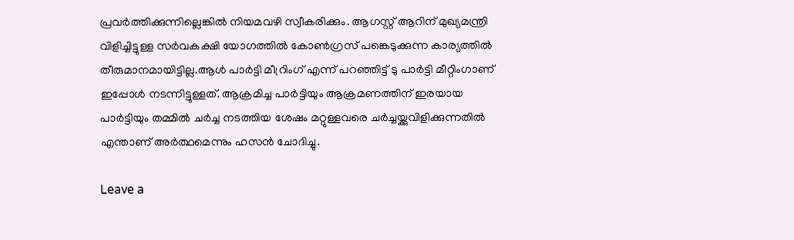പ്രവര്‍ത്തിക്കുന്നില്ലെങ്കില്‍ നിയമവഴി സ്വീകരിക്കും. ആഗസ്റ്റ് ആറിന് മുഖ്യമന്ത്രി വിളിച്ചിട്ടുള്ള സര്‍വകക്ഷി യോഗത്തില്‍ കോണ്‍ഗ്രസ് പങ്കെടുക്കുന്ന കാര്യത്തില്‍ തീരുമാനമായിട്ടില്ല.ആള്‍ പാര്‍ട്ടി മീറ്രിംഗ് എന്ന് പറഞ്ഞിട്ട് ടു പാര്‍ട്ടി മീറ്റിംഗാണ് ഇപ്പോള്‍ നടന്നിട്ടുള്ളത്. ആക്രമിച്ച പാര്‍ട്ടിയും ആക്രമണത്തിന് ഇരയായ പാര്‍ട്ടിയും തമ്മില്‍ ചര്‍ച്ച നടത്തിയ ശേഷം മറ്റുള്ളവരെ ചര്‍ച്ചയ്ക്കുവിളിക്കുന്നതില്‍ എന്താണ് അര്‍ത്ഥമെന്നും ഹസന്‍ ചോദിച്ചു.

Leave a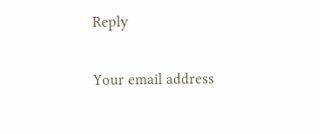Reply

Your email address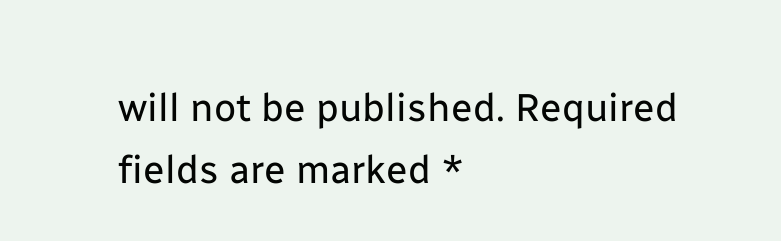will not be published. Required fields are marked *